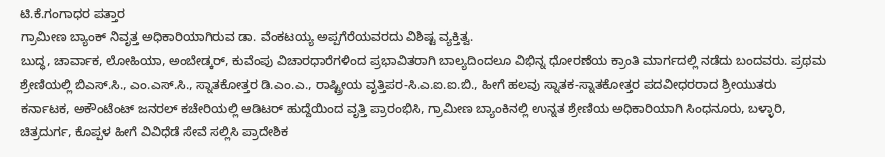ಟಿ.ಕೆ.ಗಂಗಾಧರ ಪತ್ತಾರ
ಗ್ರಾಮೀಣ ಬ್ಯಾಂಕ್ ನಿವೃತ್ತ ಅಧಿಕಾರಿಯಾಗಿರುವ ಡಾ. ವೆಂಕಟಯ್ಯ ಅಪ್ಪಗೆರೆಯವರದು ವಿಶಿಷ್ಟ ವ್ಯಕ್ತಿತ್ವ.
ಬುದ್ಧ, ಚಾರ್ವಾಕ, ಲೋಹಿಯಾ, ಅಂಬೇಡ್ಕರ್, ಕುವೆಂಪು ವಿಚಾರಧಾರೆಗಳಿಂದ ಪ್ರಭಾವಿತರಾಗಿ ಬಾಲ್ಯದಿಂದಲೂ ವಿಭಿನ್ನ ಧೋರಣೆಯ ಕ್ರಾಂತಿ ಮಾರ್ಗದಲ್ಲಿ ನಡೆದು ಬಂದವರು. ಪ್ರಥಮ ಶ್ರೇಣಿಯಲ್ಲಿ ಬಿಎಸ್.ಸಿ., ಎಂ.ಎಸ್.ಸಿ., ಸ್ನಾತಕೋತ್ತರ ಡಿ.ಎಂ.ಎ., ರಾಷ್ಟ್ರೀಯ ವೃತ್ತಿಪರ-ಸಿ.ಎ.ಐ.ಐ.ಬಿ., ಹೀಗೆ ಹಲವು ಸ್ನಾತಕ-ಸ್ನಾತಕೋತ್ತರ ಪದವೀಧರರಾದ ಶ್ರೀಯುತರು
ಕರ್ನಾಟಕ, ಅಕೌಂಟೆಂಟ್ ಜನರಲ್ ಕಚೇರಿಯಲ್ಲಿ ಆಡಿಟರ್ ಹುದ್ದೆಯಿಂದ ವೃತ್ತಿ ಪ್ರಾರಂಭಿಸಿ, ಗ್ರಾಮೀಣ ಬ್ಯಾಂಕಿನಲ್ಲಿ ಉನ್ನತ ಶ್ರೇಣಿಯ ಅಧಿಕಾರಿಯಾಗಿ ಸಿಂಧನೂರು, ಬಳ್ಳಾರಿ, ಚಿತ್ರದುರ್ಗ, ಕೊಪ್ಪಳ ಹೀಗೆ ವಿವಿಧೆಡೆ ಸೇವೆ ಸಲ್ಲಿಸಿ ಪ್ರಾದೇಶಿಕ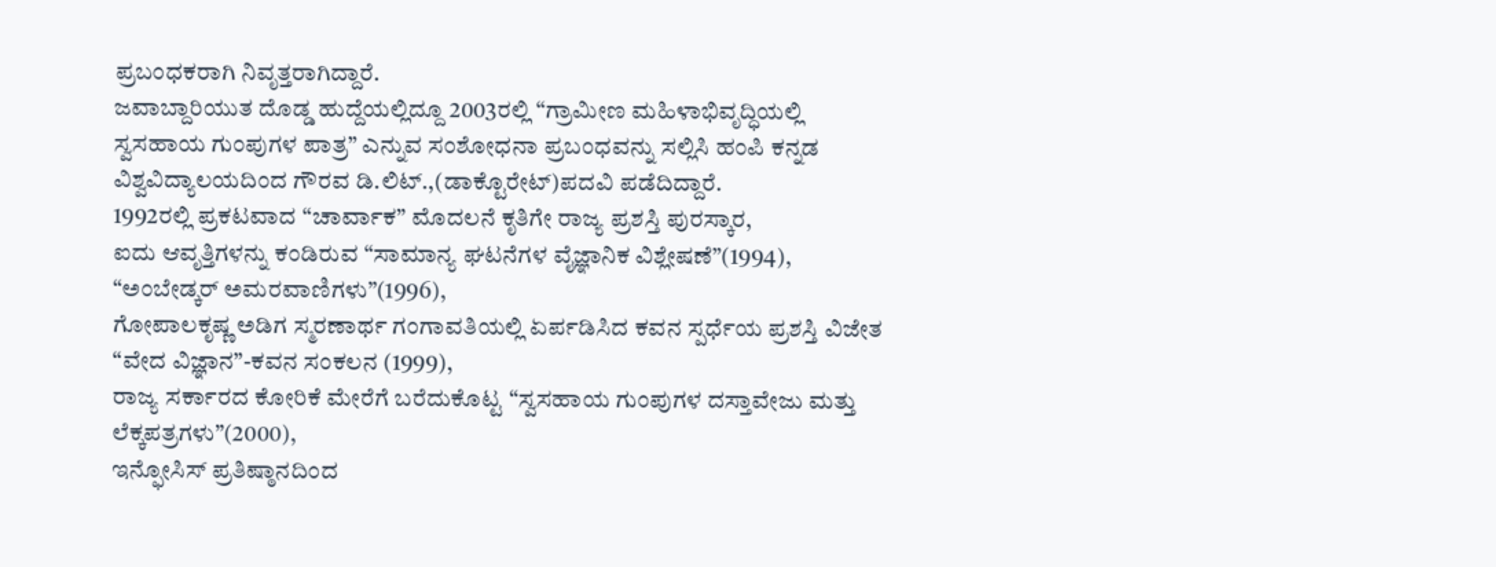ಪ್ರಬಂಧಕರಾಗಿ ನಿವೃತ್ತರಾಗಿದ್ದಾರೆ.
ಜವಾಬ್ದಾರಿಯುತ ದೊಡ್ಡ ಹುದ್ದೆಯಲ್ಲಿದ್ದೂ 2003ರಲ್ಲಿ “ಗ್ರಾಮೀಣ ಮಹಿಳಾಭಿವೃದ್ಧಿಯಲ್ಲಿ ಸ್ವಸಹಾಯ ಗುಂಪುಗಳ ಪಾತ್ರ” ಎನ್ನುವ ಸಂಶೋಧನಾ ಪ್ರಬಂಧವನ್ನು ಸಲ್ಲಿಸಿ ಹಂಪಿ ಕನ್ನಡ ವಿಶ್ವವಿದ್ಯಾಲಯದಿಂದ ಗೌರವ ಡಿ.ಲಿಟ್.,(ಡಾಕ್ಟೊರೇಟ್)ಪದವಿ ಪಡೆದಿದ್ದಾರೆ.
1992ರಲ್ಲಿ ಪ್ರಕಟವಾದ “ಚಾರ್ವಾಕ” ಮೊದಲನೆ ಕೃತಿಗೇ ರಾಜ್ಯ ಪ್ರಶಸ್ತಿ ಪುರಸ್ಕಾರ,
ಐದು ಆವೃತ್ತಿಗಳನ್ನು ಕಂಡಿರುವ “ಸಾಮಾನ್ಯ ಘಟನೆಗಳ ವೈಜ್ಞಾನಿಕ ವಿಶ್ಲೇಷಣೆ”(1994),
“ಅಂಬೇಡ್ಕರ್ ಅಮರವಾಣಿಗಳು”(1996),
ಗೋಪಾಲಕೃಷ್ಣ ಅಡಿಗ ಸ್ಮರಣಾರ್ಥ ಗಂಗಾವತಿಯಲ್ಲಿ ಏರ್ಪಡಿಸಿದ ಕವನ ಸ್ಪರ್ಧೆಯ ಪ್ರಶಸ್ತಿ ವಿಜೇತ “ವೇದ ವಿಜ್ಞಾನ”-ಕವನ ಸಂಕಲನ (1999),
ರಾಜ್ಯ ಸರ್ಕಾರದ ಕೋರಿಕೆ ಮೇರೆಗೆ ಬರೆದುಕೊಟ್ಟ “ಸ್ವಸಹಾಯ ಗುಂಪುಗಳ ದಸ್ತಾವೇಜು ಮತ್ತು ಲೆಕ್ಕಪತ್ರಗಳು”(2000),
ಇನ್ಫೋಸಿಸ್ ಪ್ರತಿಷ್ಠಾನದಿಂದ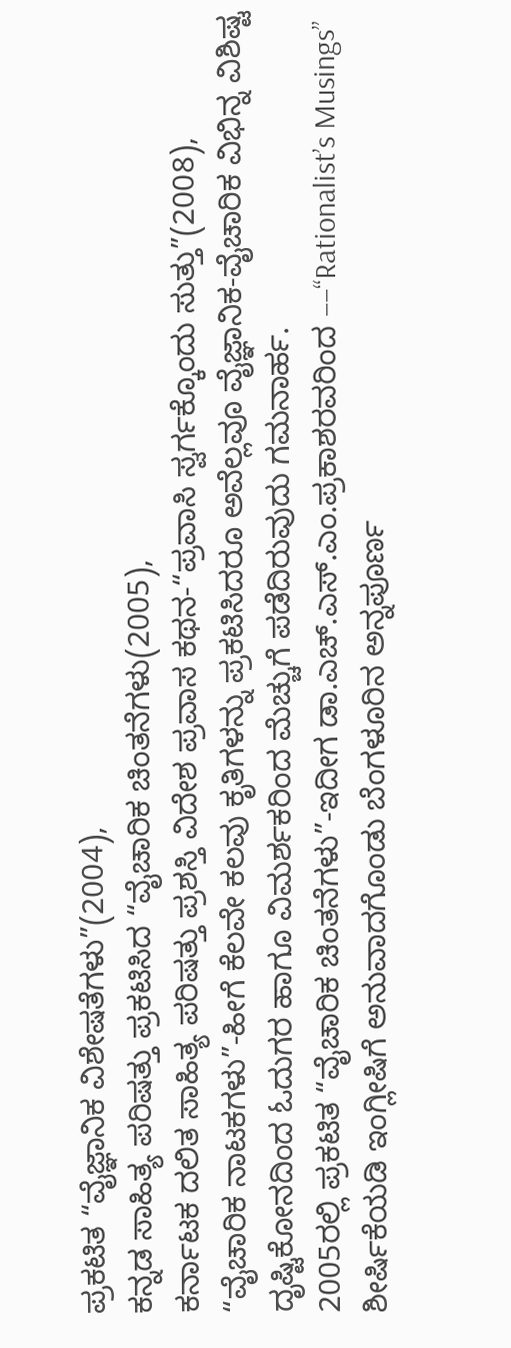ಪ್ರಕಟಿತ “ವೈಜ್ಞಾನಿಕ ವಿಶೇಷತೆಗಳು”(2004),
ಕನ್ನಡ ಸಾಹಿತ್ಯ ಪರಿಷತ್ತು ಪ್ರಕಟಿಸಿದ “ವೈಚಾರಿಕ ಚಿಂತನೆಗಳು(2005),
ಕರ್ನಾಟಕ ದಲಿತ ಸಾಹಿತ್ಯ ಪರಿಷತ್ತು ಪ್ರಶಸ್ತಿ ವಿದೇಶ ಪ್ರವಾಸ ಕಥನ-“ಪ್ರವಾಸಿ ಸ್ವರ್ಗಕ್ಕೊಂದು ಸುತ್ತು”(2008),
“ವೈಚಾರಿಕ ನಾಟಕಗಳು”-ಹೀಗೆ ಕೆಲವೇ ಕಲವು ಕೃತಿಗಳನ್ನು ಪ್ರಕಟಿಸಿದರೂ ಅವೆಲ್ಲವೂ ವೈಜ್ಞಾನಿಕ-ವೈಚಾರಿಕ ವಿಭಿನ್ನ ವಿಶಿಷ್ಟ ದೃಷ್ಟಿಕೋನದಿಂದ ಓದುಗರ ಹಾಗೂ ವಿಮರ್ಶಕರಿಂದ ಮೆಚ್ಚುಗೆ ಪಡೆದಿರುವುದು ಗಮನಾರ್ಹ.
2005ರಲ್ಲಿ ಪ್ರಕಟಿತ “ವೈಚಾರಿಕ ಚಿಂತನೆಗಳು”-ಇದೀಗ ಡಾ.ಎಚ್.ಎಸ್.ಎಂ.ಪ್ರಕಾಶರವರಿಂದ ––“Rationalist’s Musings” ಶೀರ್ಷಿಕೆಯಡಿ ಇಂಗ್ಲೀಷಿಗೆ ಅನುವಾದಗೊಂಡು ಬೆಂಗಳೂರಿನ ಅನ್ನಪೂರ್ಣ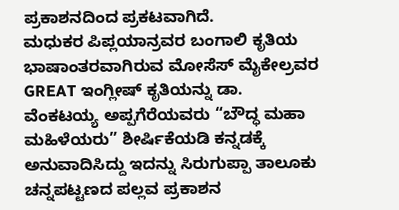ಪ್ರಕಾಶನದಿಂದ ಪ್ರಕಟವಾಗಿದೆ.
ಮಧುಕರ ಪಿಪ್ಲಯಾನ್ರವರ ಬಂಗಾಲಿ ಕೃತಿಯ ಭಾಷಾಂತರವಾಗಿರುವ ಮೋಸೆಸ್ ಮೈಕೇಲ್ರವರ GREAT ಇಂಗ್ಲೀಷ್ ಕೃತಿಯನ್ನು ಡಾ. ವೆಂಕಟಯ್ಯ ಅಪ್ಪಗೆರೆಯವರು “ಬೌದ್ಧ ಮಹಾ ಮಹಿಳೆಯರು” ಶೀರ್ಷಿಕೆಯಡಿ ಕನ್ನಡಕ್ಕೆ ಅನುವಾದಿಸಿದ್ದು ಇದನ್ನು ಸಿರುಗುಪ್ಪಾ ತಾಲೂಕು ಚನ್ನಪಟ್ಟಣದ ಪಲ್ಲವ ಪ್ರಕಾಶನ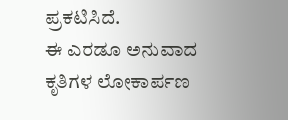ಪ್ರಕಟಿಸಿದೆ.
ಈ ಎರಡೂ ಅನುವಾದ ಕೃತಿಗಳ ಲೋಕಾರ್ಪಣ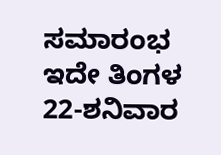ಸಮಾರಂಭ ಇದೇ ತಿಂಗಳ 22-ಶನಿವಾರ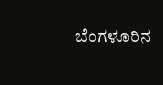ಬೆಂಗಳೂರಿನ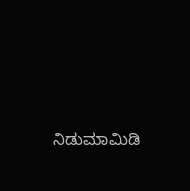ನಿಡುಮಾಮಿಡಿ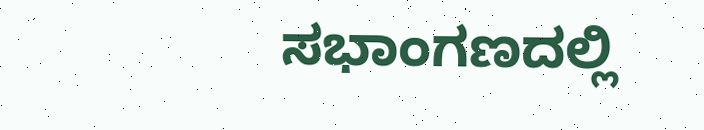ಸಭಾಂಗಣದಲ್ಲಿ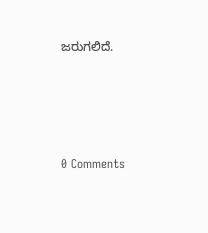ಜರುಗಲಿದೆ.






0 Comments